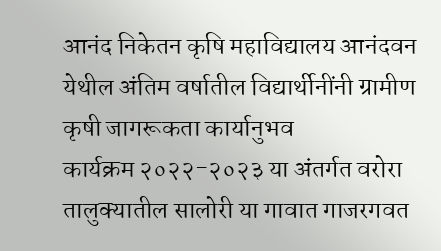आनंद निकेतन कृषि महाविद्यालय आनंदवन येथील अंतिम वर्षातील विद्यार्थीनींनी ग्रामीण कृषी जागरूकता कार्यानुभव
कार्यक्रम २०२२-२०२३ या अंतर्गत वरोरा तालुक्यातील सालोरी या गावात गाजरगवत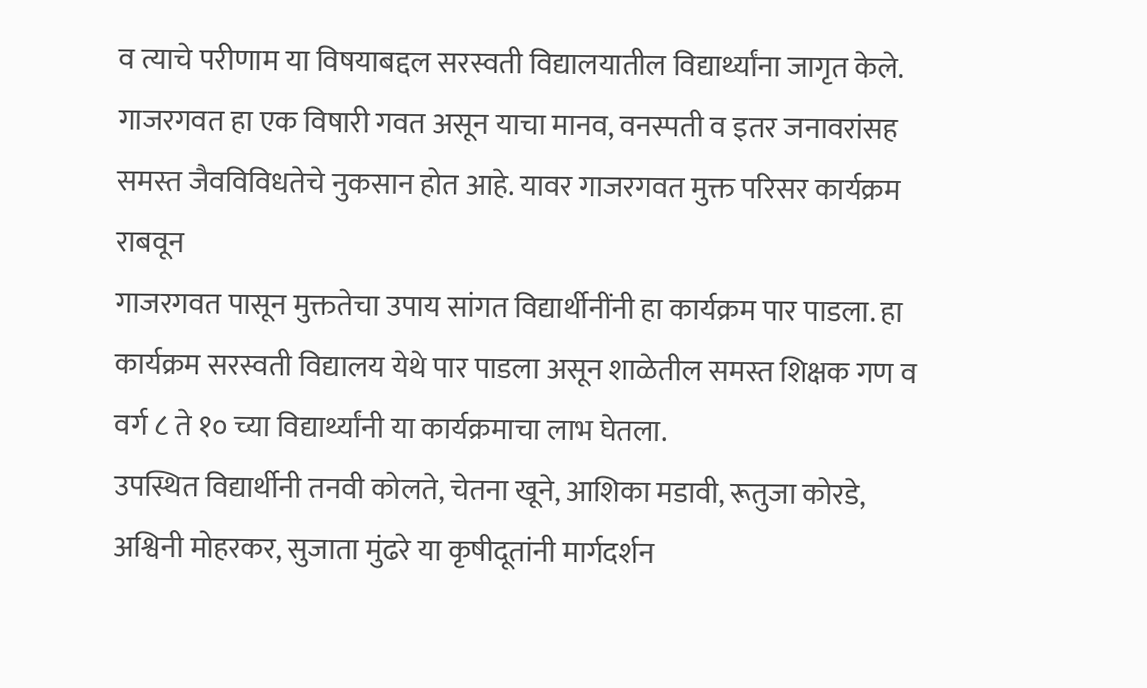व त्याचे परीणाम या विषयाबद्दल सरस्वती विद्यालयातील विद्यार्थ्यांना जागृत केले.
गाजरगवत हा एक विषारी गवत असून याचा मानव, वनस्पती व इतर जनावरांसह समस्त जैवविविधतेचे नुकसान होत आहे. यावर गाजरगवत मुक्त परिसर कार्यक्रम राबवून
गाजरगवत पासून मुक्ततेचा उपाय सांगत विद्यार्थीनींनी हा कार्यक्रम पार पाडला. हा कार्यक्रम सरस्वती विद्यालय येथे पार पाडला असून शाळेतील समस्त शिक्षक गण व वर्ग ८ ते १० च्या विद्यार्थ्यांनी या कार्यक्रमाचा लाभ घेतला.
उपस्थित विद्यार्थीनी तनवी कोलते, चेतना खूने, आशिका मडावी, रूतुजा कोरडे, अश्विनी मोहरकर, सुजाता मुंढरे या कृषीदूतांनी मार्गदर्शन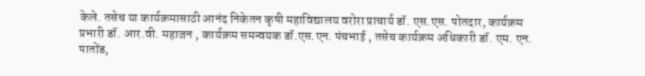केले. तसेच या कार्यक्रमासाठी आनंद निकेतन कृषी महाविद्यालय वरोरा प्राचार्य डॉ. एस.एस. पोतदार, कार्यक्रम प्रभारी डॉ. आर.वी. महाजन , कार्यक्रम समन्वयक डॉ.एस.एन. पंचभाई , तसेच कार्यक्रम अधिकारी डॉ. एम. एन. पातोंड,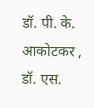डॉ. पी. के. आकोटकर , डॉ. एस.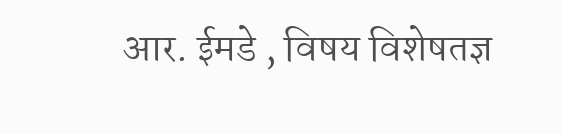आर. ईमडे , विषय विशेषतज्ञ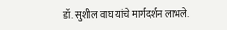डॉ. सुशील वाघ यांचे मार्गदर्शन लाभले.